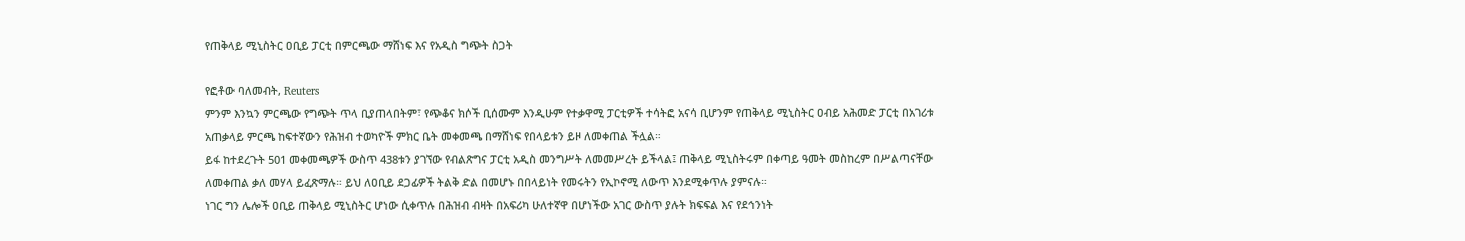የጠቅላይ ሚኒስትር ዐቢይ ፓርቲ በምርጫው ማሸነፍ እና የአዲስ ግጭት ስጋት

የፎቶው ባለመብት, Reuters
ምንም እንኳን ምርጫው የግጭት ጥላ ቢያጠላበትም፣ የጭቆና ክሶች ቢሰሙም እንዲሁም የተቃዋሚ ፓርቲዎች ተሳትፎ አናሳ ቢሆንም የጠቅላይ ሚኒስትር ዐብይ አሕመድ ፓርቲ በአገሪቱ አጠቃላይ ምርጫ ከፍተኛውን የሕዝብ ተወካዮች ምክር ቤት መቀመጫ በማሸነፍ የበላይቱን ይዞ ለመቀጠል ችሏል።
ይፋ ከተደረጉት 501 መቀመጫዎች ውስጥ 438ቱን ያገኘው የብልጽግና ፓርቲ አዲስ መንግሥት ለመመሥረት ይችላል፤ ጠቅላይ ሚኒስትሩም በቀጣይ ዓመት መስከረም በሥልጣናቸው ለመቀጠል ቃለ መሃላ ይፈጽማሉ። ይህ ለዐቢይ ደጋፊዎች ትልቅ ድል በመሆኑ በበላይነት የመሩትን የኢኮኖሚ ለውጥ እንደሚቀጥሉ ያምናሉ።
ነገር ግን ሌሎች ዐቢይ ጠቅላይ ሚኒስትር ሆነው ሲቀጥሉ በሕዝብ ብዛት በአፍሪካ ሁለተኛዋ በሆነችው አገር ውስጥ ያሉት ክፍፍል እና የደኅንነት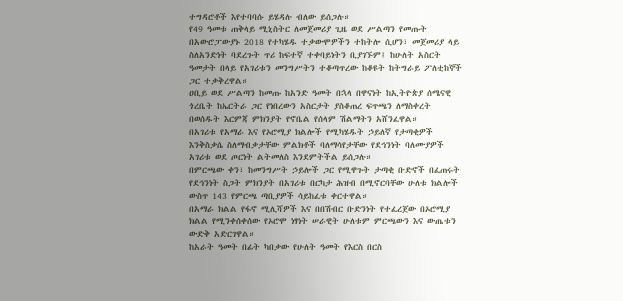ተግዳሮቶች እየተባባሱ ይሄዳሉ ብለው ይሰጋሉ።
የ49 ዓመቱ ጠቅላይ ሚኒስትር ለመጀመሪያ ጊዜ ወደ ሥልጣን የመጡት በአውሮፓውያኑ 2018 የተካሄዱ ተቃውሞዎችን ተከትሎ ሲሆን፣ መጀመሪያ ላይ ስለአንድነት ባደረጉት ጥሪ ከፍተኛ ተቀባይነትን ቢያገኙም፤ ከሁለት አስርት ዓመታት በላይ የአገሪቱን መንግሥትን ተቆጣጥረው ከቆዩት ከትግራይ ፖለቲከኞች ጋር ተቃቅረዋል።
ዐቢይ ወደ ሥልጣን ከመጡ ከአንድ ዓመት በኋላ በዋናነት ከኢትዮጵያ ሰሜናዊ ጎረቤት ከኤርትራ ጋር የነበረውን አስርታት ያስቆጠረ ፍጥጫን ለማስቀረት በወሰዱት እርምጃ ምክንያት የኖቤል የሰላም ሽልማትን አሸንፈዋል።
በአገሪቱ የአማራ እና የኦሮሚያ ክልሎች የሚካሄዱት ኃይለኛ የታጣቂዎች እንቅስቃሴ ስለማብቃታቸው ምልክቶች ባለማሳየታቸው የደኅንነት ባለሙያዎች አገሪቱ ወደ ጦርነት ልትመለስ እንደምትችል ይሰጋሉ።
በምርጫው ቀን፣ ከመንግሥት ኃይሎች ጋር የሚዋጉት ታጣቂ ቡድኖች በፈጠሩት የደኅንነት ስጋት ምክንያት በአገሪቱ በርካታ ሕዝብ በሚኖርባቸው ሁለቱ ክልሎች ውስጥ 143 የምርጫ ጣቢያዎች ሳይከፈቱ ቀርተዋል።
በአማራ ክልል የፋኖ ሚሊሻዎች እና በበሽብር ቡድንነት የተፈረጀው በኦሮሚያ ክልል የሚንቀሰቀሰው የኦሮሞ ነፃነት ሠራዊት ሁለቱም ምርጫውን እና ውጤቱን ውድቅ አድርገዋል።
ከአራት ዓመት በፊት ካበቃው የሁለት ዓመት የእርስ በርስ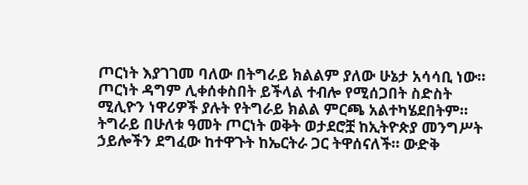ጦርነት እያገገመ ባለው በትግራይ ክልልም ያለው ሁኔታ አሳሳቢ ነው። ጦርነት ዳግም ሊቀሰቀስበት ይችላል ተብሎ የሚሰጋበት ስድስት ሚሊዮን ነዋሪዎች ያሉት የትግራይ ክልል ምርጫ አልተካሄደበትም።
ትግራይ በሁለቱ ዓመት ጦርነት ወቅት ወታደሮቿ ከኢትዮጵያ መንግሥት ኃይሎችን ደግፈው ከተዋጉት ከኤርትራ ጋር ትዋሰናለች። ውድቅ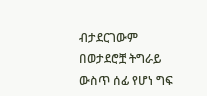ብታደርገውም በወታደሮቿ ትግራይ ውስጥ ሰፊ የሆነ ግፍ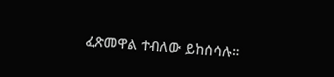ፈጽመዋል ተብለው ይከሰሳሉ።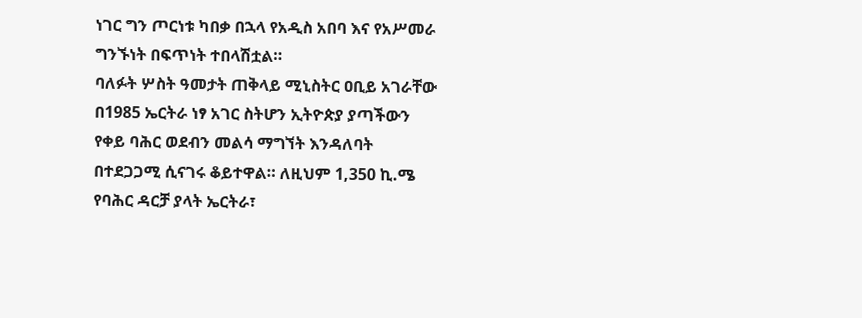ነገር ግን ጦርነቱ ካበቃ በኋላ የአዲስ አበባ እና የአሥመራ ግንኙነት በፍጥነት ተበላሽቷል።
ባለፉት ሦስት ዓመታት ጠቅላይ ሚኒስትር ዐቢይ አገራቸው በ1985 ኤርትራ ነፃ አገር ስትሆን ኢትዮጵያ ያጣችውን የቀይ ባሕር ወደብን መልሳ ማግኘት እንዳለባት በተደጋጋሚ ሲናገሩ ቆይተዋል። ለዚህም 1,350 ኪ.ሜ የባሕር ዳርቻ ያላት ኤርትራ፣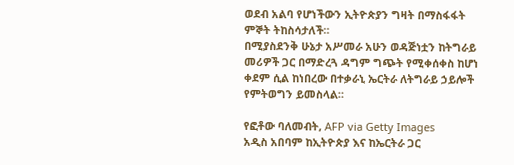ወደብ አልባ የሆነችውን ኢትዮጵያን ግዛት በማስፋፋት ምኞት ትከስሳታለች።
በሚያስደንቅ ሁኔታ አሥመራ አሁን ወዳጅነቷን ከትግራይ መሪዎች ጋር በማድረጓ ዳግም ግጭት የሚቀሰቀስ ከሆነ ቀደም ሲል ከነበረው በተቃራኒ ኤርትራ ለትግራይ ኃይሎች የምትወግን ይመስላል።

የፎቶው ባለመብት, AFP via Getty Images
አዲስ አበባም ከኢትዮጵያ እና ከኤርትራ ጋር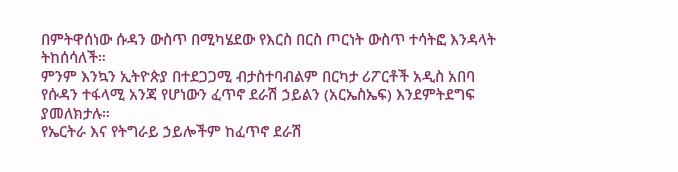በምትዋሰነው ሱዳን ውስጥ በሚካሄደው የእርስ በርስ ጦርነት ውስጥ ተሳትፎ እንዳላት ትከሰሳለች።
ምንም እንኳን ኢትዮጵያ በተደጋጋሚ ብታስተባብልም በርካታ ሪፖርቶች አዲስ አበባ የሱዳን ተፋላሚ አንጃ የሆነውን ፈጥኖ ደራሽ ኃይልን (አርኤስኤፍ) እንደምትደግፍ ያመለክታሉ።
የኤርትራ እና የትግራይ ኃይሎችም ከፈጥኖ ደራሽ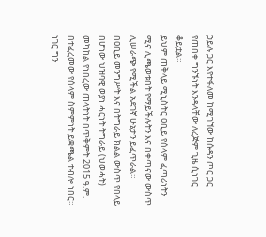ኃይሉ ጋር እየተፋለመ ከሚገኘው ከሱዳን ጦር ጋር የጠበቀ ግንኙነት እንዳላቸው ለረጅም ጊዜ ሲነገር ቆይቷል።
ይህም ጠቅላይ ሚኒስትር ዐቢይ የሰላም ፈጣሪነትን ሚና ሊጫወቱበት የማይችሉትን እና በቀጣናው ውስጥ ሊሠራጭ የሚችል አደገኛ ሁኔታን ይፈጥራል።
በዐቢይ መንግሥት እና በትግራይ ክልል ውስጥ የበላይ በሆነው ህዝባዊ ወያነ ሓርነት ትግራይ (ህወሓት) መካከል የነበረው ጠላትነት በጥቅምት 2015 ዓ.ም. በተፈረመው የሰላም ስምምነት ይቋጫል ተብሎ ነበር።
ነገር ግን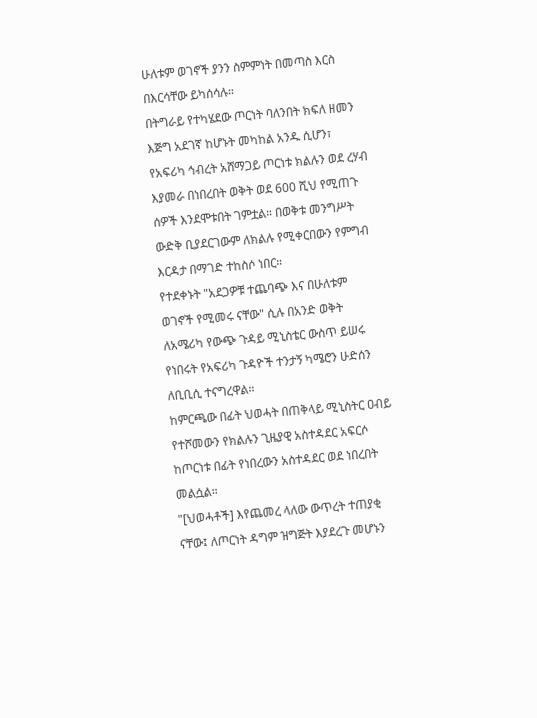ሁለቱም ወገኖች ያንን ስምምነት በመጣስ እርስ በእርሳቸው ይካሰሳሉ።
በትግራይ የተካሄደው ጦርነት ባለንበት ክፍለ ዘመን እጅግ አደገኛ ከሆኑት መካከል አንዱ ሲሆን፣ የአፍሪካ ኅብረት አሸማጋይ ጦርነቱ ክልሉን ወደ ረሃብ እያመራ በነበረበት ወቅት ወደ 600 ሺህ የሚጠጉ ሰዎች እንደሞቱበት ገምቷል። በወቅቱ መንግሥት ውድቅ ቢያደርገውም ለክልሉ የሚቀርበውን የምግብ እርዳታ በማገድ ተከስሶ ነበር።
የተደቀኑት "አደጋዎቹ ተጨባጭ እና በሁለቱም ወገኖች የሚመሩ ናቸው" ሲሉ በአንድ ወቅት ለአሜሪካ የውጭ ጉዳይ ሚኒስቴር ውስጥ ይሠሩ የነበሩት የአፍሪካ ጉዳዮች ተንታኝ ካሜሮን ሁድሰን ለቢቢሲ ተናግረዋል።
ከምርጫው በፊት ህወሓት በጠቅላይ ሚኒስትር ዐብይ የተሾመውን የክልሉን ጊዜያዊ አስተዳደር አፍርሶ ከጦርነቱ በፊት የነበረውን አስተዳደር ወደ ነበረበት መልሷል።
"[ህወሓቶች] እየጨመረ ላለው ውጥረት ተጠያቂ ናቸው፤ ለጦርነት ዳግም ዝግጅት እያደረጉ መሆኑን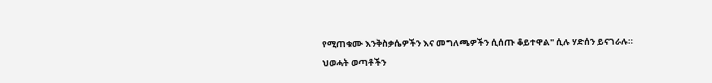የሚጠቁሙ እንቅስቃሴዎችን እና መግለጫዎችን ሲሰጡ ቆይተዋል" ሲሉ ሃድሰን ይናገራሉ።
ህወሓት ወጣቶችን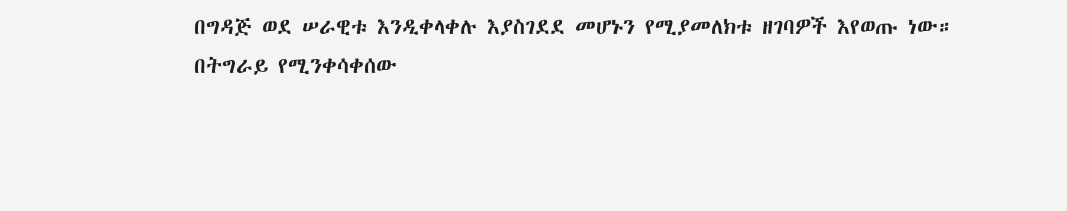በግዳጅ ወደ ሠራዊቱ እንዲቀላቀሉ እያስገደደ መሆኑን የሚያመለክቱ ዘገባዎች እየወጡ ነው።
በትግራይ የሚንቀሳቀሰው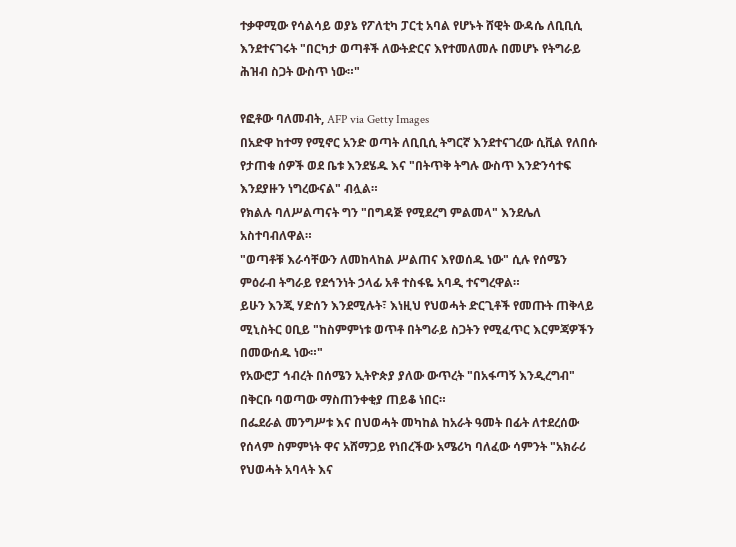ተቃዋሚው የሳልሳይ ወያኔ የፖለቲካ ፓርቲ አባል የሆኑት ሸዊት ውዳሴ ለቢቢሲ እንደተናገሩት "በርካታ ወጣቶች ለውትድርና እየተመለመሉ በመሆኑ የትግራይ ሕዝብ ስጋት ውስጥ ነው።"

የፎቶው ባለመብት, AFP via Getty Images
በአድዋ ከተማ የሚኖር አንድ ወጣት ለቢቢሲ ትግርኛ እንደተናገረው ሲቪል የለበሱ የታጠቁ ሰዎች ወደ ቤቱ እንደሄዱ እና "በትጥቅ ትግሉ ውስጥ እንድንሳተፍ እንደያዙን ነግረውናል" ብሏል።
የክልሉ ባለሥልጣናት ግን "በግዳጅ የሚደረግ ምልመላ" እንደሌለ አስተባብለዋል።
"ወጣቶቹ እራሳቸውን ለመከላከል ሥልጠና እየወሰዱ ነው" ሲሉ የሰሜን ምዕራብ ትግራይ የደኅንነት ኃላፊ አቶ ተስፋዬ አባዲ ተናግረዋል።
ይሁን እንጂ ሃድሰን እንደሚሉት፣ እነዚህ የህወሓት ድርጊቶች የመጡት ጠቅላይ ሚኒስትር ዐቢይ "ከስምምነቱ ወጥቶ በትግራይ ስጋትን የሚፈጥር እርምጃዎችን በመውሰዱ ነው።"
የአውሮፓ ኅብረት በሰሜን ኢትዮጵያ ያለው ውጥረት "በአፋጣኝ እንዲረግብ" በቅርቡ ባወጣው ማስጠንቀቂያ ጠይቆ ነበር።
በፌደራል መንግሥቱ እና በህወሓት መካከል ከአራት ዓመት በፊት ለተደረሰው የሰላም ስምምነት ዋና አሸማጋይ የነበረችው አሜሪካ ባለፈው ሳምንት "አክራሪ የህወሓት አባላት እና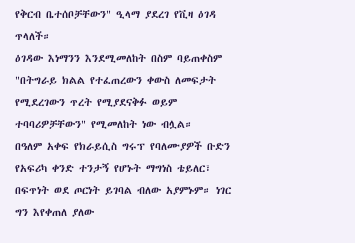የቅርብ ቤተሰቦቻቸውን" ዒላማ ያደረገ የቪዛ ዕገዳ ጥላለች።
ዕገዳው እነማንን እንደሚመለከት በስም ባይጠቀስም "በትግራይ ክልል የተፈጠረውን ቀውስ ለመፍታት የሚደረገውን ጥረት የሚያደናቅፉ ወይም ተባባሪዎቻቸውን" የሚመለከት ነው ብሏል።
በዓለም አቀፍ የክራይሲስ ግሩፕ የባለሙያዎች ቡድን የአፍሪካ ቀንድ ተንታኝ የሆኑት ማግነስ ቴይለር፣ በፍጥነት ወደ ጦርነት ይገባል ብለው አያምኑም። ነገር ግን እየቀጠለ ያለው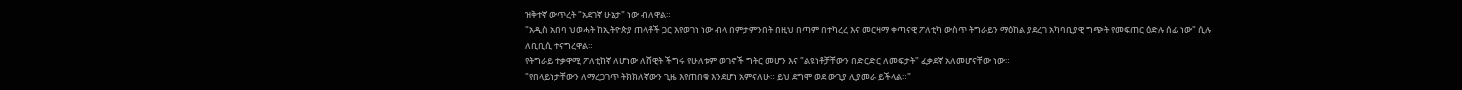ዝቅተኛ ውጥረት "አደገኛ ሁኔታ" ነው ብለዋል።
"አዲስ አበባ ህወሓት ከኢትዮጵያ ጠላቶች ጋር እየወገነ ነው ብላ በምታምንበት በዚህ በጣም በተካረረ እና መርዛማ ቀጣናዊ ፖለቲካ ውስጥ ትግራይን ማዕከል ያደረገ አካባቢያዊ ግጭት የመፍጠር ዕድሉ ሰፊ ነው" ሲሉ ለቢቢሲ ተናግረዋል።
የትግራይ ተቃዋሚ ፖለቲከኛ ለሆነው ለሸዊት ችግሩ የሁለቱም ወገኖች ግትር መሆን እና "ልዩነቶቻቸውን በድርድር ለመፍታት" ፈቃደኛ አለመሆናቸው ነው።
"የበላይነታቸውን ለማረጋገጥ ትክክለኛውን ጊዜ እየጠበቁ እንደሆነ አምናለሁ። ይህ ደግሞ ወደ ውጊያ ሊያመራ ይችላል።"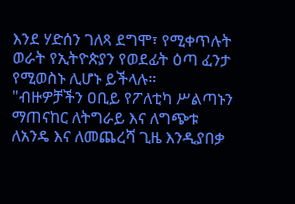እንደ ሃድሰን ገለጻ ደግሞ፣ የሚቀጥሉት ወራት የኢትዮጵያን የወደፊት ዕጣ ፈንታ የሚወስኑ ሊሆኑ ይችላሉ።
"ብዙዎቻችን ዐቢይ የፖለቲካ ሥልጣኑን ማጠናከር ለትግራይ እና ለግጭቱ ለአንዴ እና ለመጨረሻ ጊዜ እንዲያበቃ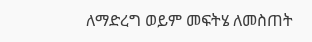ለማድረግ ወይም መፍትሄ ለመስጠት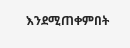እንደሚጠቀምበት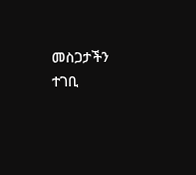መስጋታችን ተገቢ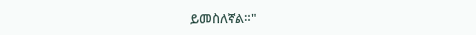ይመስለኛል።"